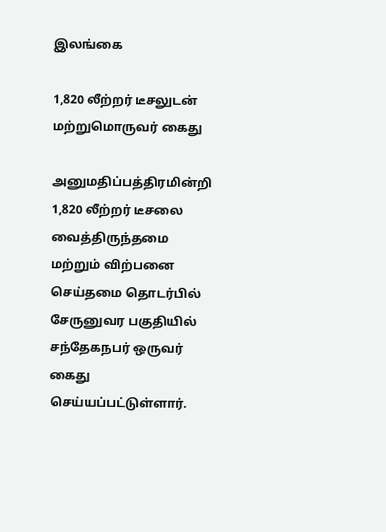இலங்கை

1,820 லீற்றர் டீசலுடன் மற்றுமொருவர் கைது

அனுமதிப்பத்திரமின்றி 1,820 லீற்றர் டீசலை வைத்திருந்தமை மற்றும் விற்பனை செய்தமை தொடர்பில் சேருனுவர பகுதியில் சந்தேகநபர் ஒருவர் கைது செய்யப்பட்டுள்ளார்.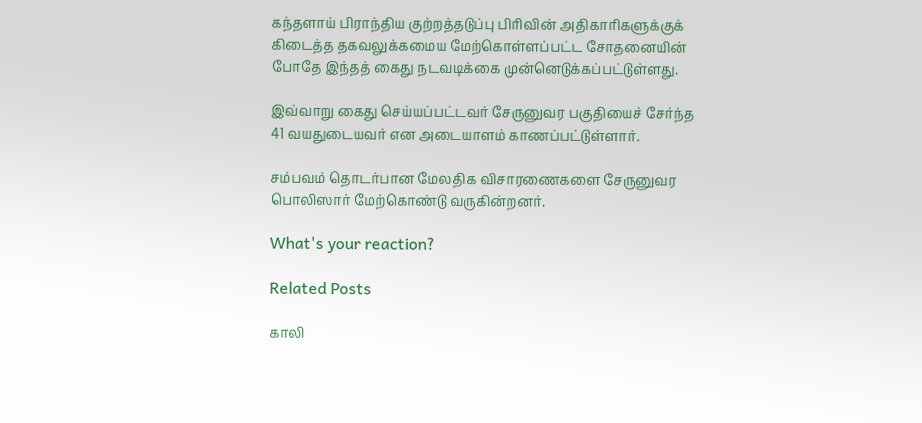கந்தளாய் பிராந்திய குற்றத்தடுப்பு பிரிவின் அதிகாரிகளுக்குக் கிடைத்த தகவலுக்கமைய மேற்கொள்ளப்பட்ட சோதனையின் போதே இந்தத் கைது நடவடிக்கை முன்னெடுக்கப்பட்டுள்ளது.

இவ்வாறு கைது செய்யப்பட்டவர் சேருனுவர பகுதியைச் சேர்ந்த 41 வயதுடையவர் என அடையாளம் காணப்பட்டுள்ளார்.

சம்பவம் தொடர்பான மேலதிக விசாரணைகளை சேருனுவர பொலிஸார் மேற்கொண்டு வருகின்றனர்.

What's your reaction?

Related Posts

காலி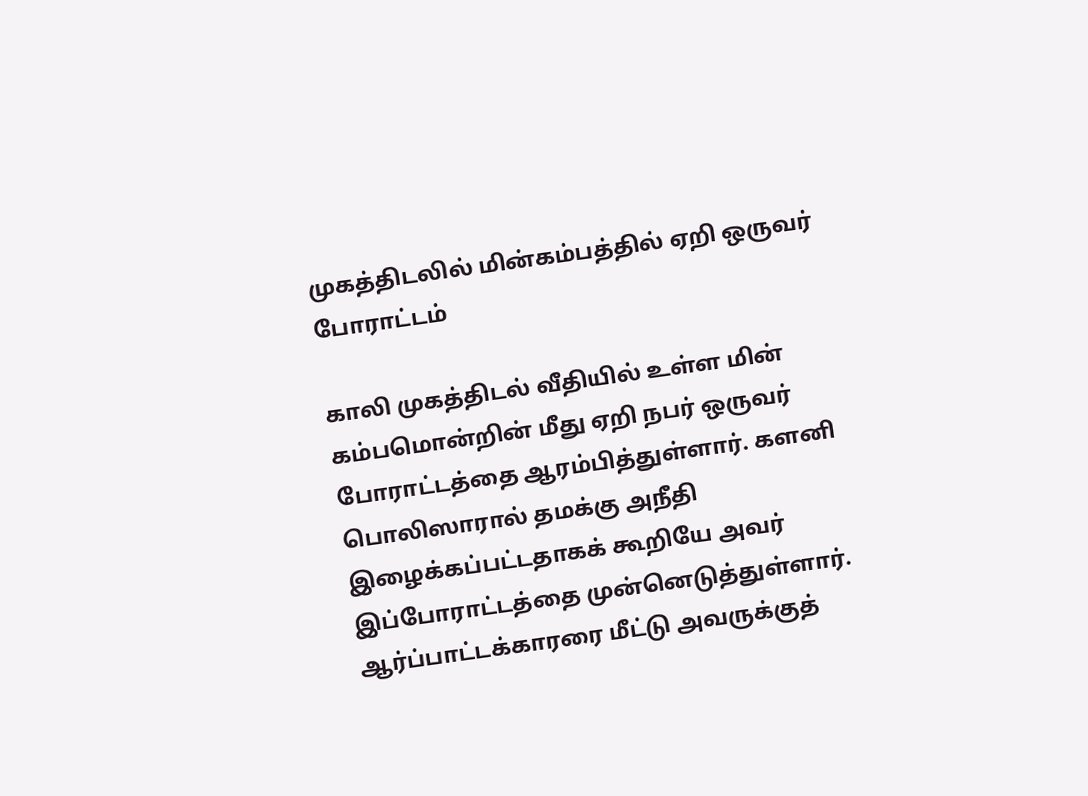முகத்திடலில் மின்கம்பத்தில் ஏறி ஒருவர் போராட்டம்

காலி முகத்திடல் வீதியில் உள்ள மின் கம்பமொன்றின் மீது ஏறி நபர் ஒருவர் போராட்டத்தை ஆரம்பித்துள்ளார். களனி பொலிஸாரால் தமக்கு அநீதி இழைக்கப்பட்டதாகக் கூறியே அவர் இப்போராட்டத்தை முன்னெடுத்துள்ளார். ஆர்ப்பாட்டக்காரரை மீட்டு அவருக்குத்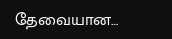தேவையான…